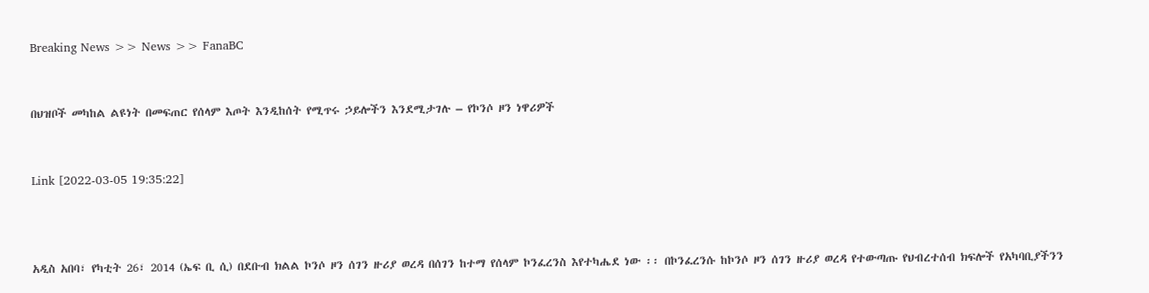Breaking News >> News >> FanaBC


በህዝቦች መካከል ልዩነት በመፍጠር የሰላም እጦት እንዲከሰት የሚጥሩ ኃይሎችን እንደሚታገሉ – የኮንሶ ዞን ነዋሪዎች


Link [2022-03-05 19:35:22]



አዲስ አበባ፣ የካቲት 26፣ 2014 (ኤፍ ቢ ሲ) በደቡብ ክልል ኮንሶ ዞን ሰገን ዙሪያ ወረዳ በሰገን ከተማ የሰላም ኮንፈረንስ እየተካሔደ ነው ፡፡ በኮንፈረንሱ ከኮንሶ ዞን ሰገን ዙሪያ ወረዳ የተውጣጡ የህብረተሰብ ክፍሎች የአካባቢያችንን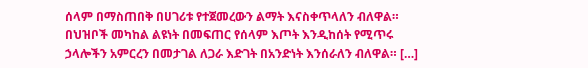ሰላም በማስጠበቅ በሀገሪቱ የተጀመረውን ልማት እናስቀጥላለን ብለዋል። በህዝቦች መካከል ልዩነት በመፍጠር የሰላም እጦት እንዲከሰት የሚጥሩ ኃላሎችን አምርረን በመታገል ለጋራ እድገት በአንድነት እንሰራለን ብለዋል። […]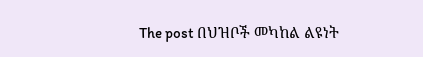The post በህዝቦች መካከል ልዩነት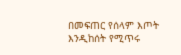በመፍጠር የሰላም እጦት እንዲከሰት የሚጥሩ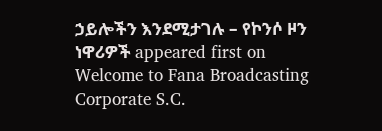ኃይሎችን እንደሚታገሉ – የኮንሶ ዞን ነዋሪዎች appeared first on Welcome to Fana Broadcasting Corporate S.C.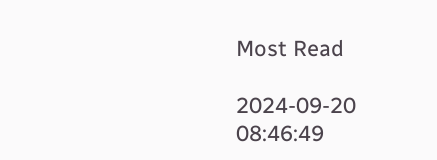Most Read

2024-09-20 08:46:49